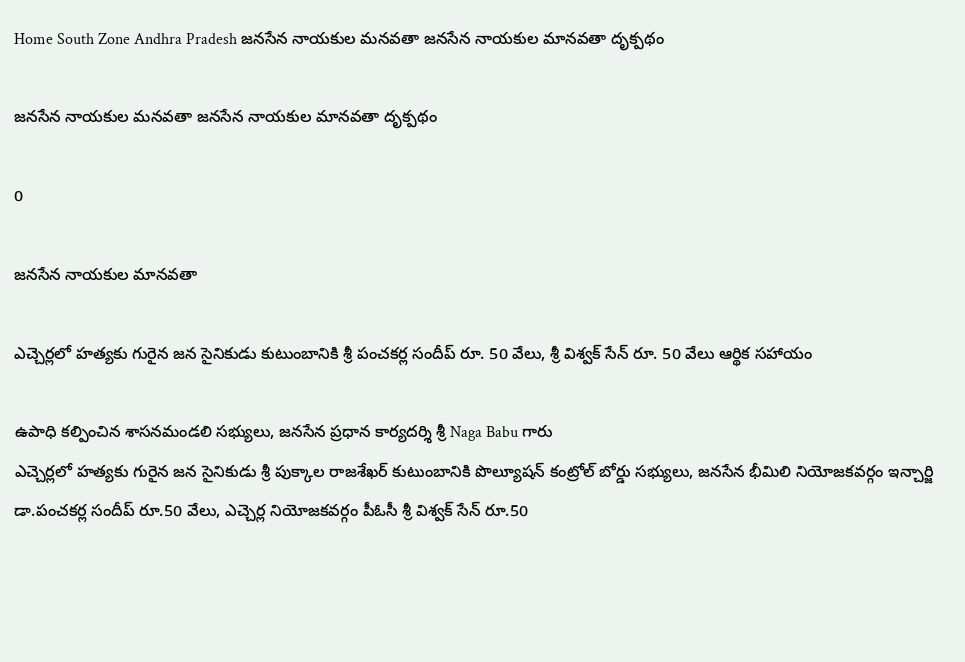Home South Zone Andhra Pradesh జనసేన నాయకుల మనవతా జనసేన నాయకుల మానవతా దృక్పథం

జనసేన నాయకుల మనవతా జనసేన నాయకుల మానవతా దృక్పథం

0

జనసేన నాయకుల మానవతా

ఎచ్చెర్లలో హత్యకు గురైన జన సైనికుడు కుటుంబానికి శ్రీ పంచకర్ల సందీప్ రూ. 50 వేలు, శ్రీ విశ్వక్ సేన్ రూ. 50 వేలు ఆర్థిక సహాయం

ఉపాధి కల్పించిన శాసనమండలి సభ్యులు, జనసేన ప్రధాన కార్యదర్శి శ్రీ Naga Babu గారు
ఎచ్చెర్లలో హత్యకు గురైన జన సైనికుడు శ్రీ పుక్కాల రాజశేఖర్ కుటుంబానికి పొల్యూషన్ కంట్రోల్ బోర్డు సభ్యులు, జనసేన భీమిలి నియోజకవర్గం ఇన్చార్జి డా.పంచకర్ల సందీప్ రూ.50 వేలు, ఎచ్చెర్ల నియోజకవర్గం పీఓసీ శ్రీ విశ్వక్ సేన్ రూ.50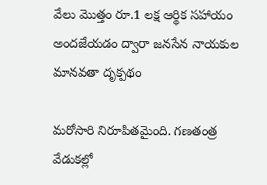వేలు మొత్తం రూ.1 లక్ష ఆర్థిక సహాయం అందజేయడం ద్వారా జనసేన నాయకుల మానవతా దృక్పథం

మరోసారి నిరూపితమైంది. గణతంత్ర వేడుకల్లో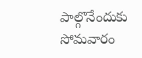పాల్గొనేందుకు సోమవారం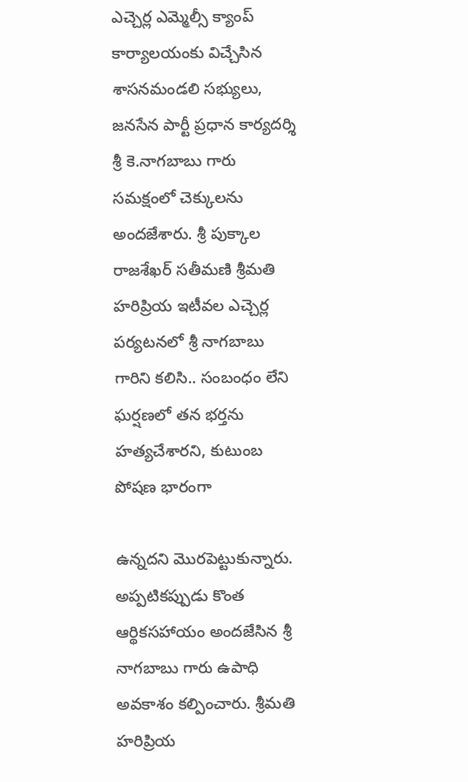ఎచ్చెర్ల ఎమ్మెల్సీ క్యాంప్ కార్యాలయంకు విచ్చేసిన శాసనమండలి సభ్యులు, జనసేన పార్టీ ప్రధాన కార్యదర్శి శ్రీ కె.నాగబాబు గారు సమక్షంలో చెక్కులను అందజేశారు. శ్రీ పుక్కాల రాజశేఖర్ సతీమణి శ్రీమతి హరిప్రియ ఇటీవల ఎచ్చెర్ల పర్యటనలో శ్రీ నాగబాబు గారిని కలిసి.. సంబంధం లేని ఘర్షణలో తన భర్తను హత్యచేశారని, కుటుంబ పోషణ భారంగా

ఉన్నదని మొరపెట్టుకున్నారు. అప్పటికప్పుడు కొంత ఆర్థికసహాయం అందజేసిన శ్రీ నాగబాబు గారు ఉపాధి అవకాశం కల్పించారు. శ్రీమతి హరిప్రియ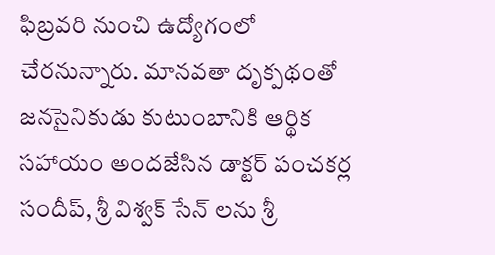ఫిబ్రవరి నుంచి ఉద్యోగంలో చేరనున్నారు. మానవతా దృక్పథంతో జనసైనికుడు కుటుంబానికి ఆర్థిక సహాయం అందజేసిన డాక్టర్ పంచకర్ల సందీప్, శ్రీ విశ్వక్ సేన్ లను శ్రీ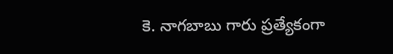కె. నాగబాబు గారు ప్రత్యేకంగా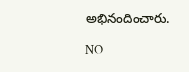అభినందించారు.

NO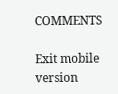COMMENTS

Exit mobile version